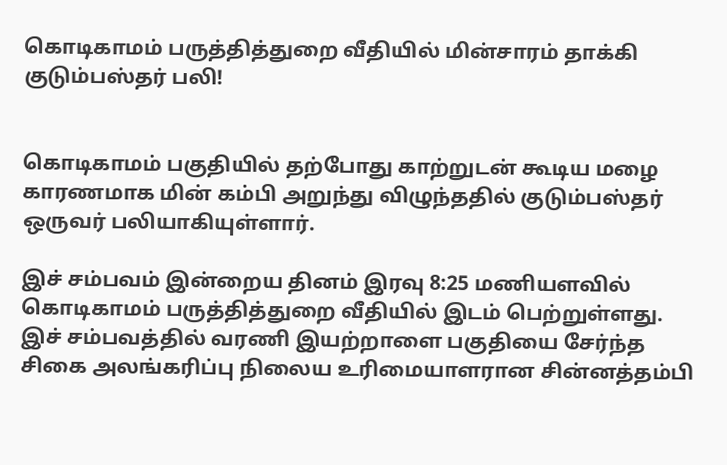கொடிகாமம் பருத்தித்துறை வீதியில் மின்சாரம் தாக்கி குடும்பஸ்தர் பலி!


கொடிகாமம் பகுதியில் தற்போது காற்றுடன் கூடிய மழை காரணமாக மின் கம்பி அறுந்து விழுந்ததில் குடும்பஸ்தர் ஒருவர் பலியாகியுள்ளார்.

இச் சம்பவம் இன்றைய தினம் இரவு 8:25 மணியளவில் கொடிகாமம் பருத்தித்துறை வீதியில் இடம் பெற்றுள்ளது.
இச் சம்பவத்தில் வரணி இயற்றாளை பகுதியை சேர்ந்த சிகை அலங்கரிப்பு நிலைய உரிமையாளரான சின்னத்தம்பி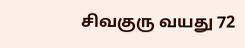சிவகுரு வயது 72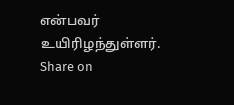என்பவர் உயிரிழந்துள்ளர்.
Share on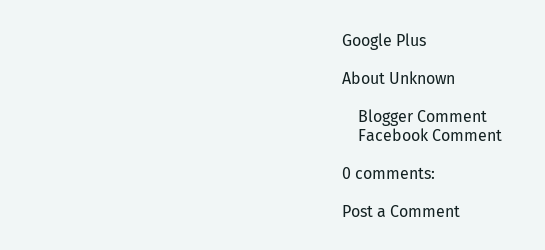Google Plus

About Unknown

    Blogger Comment
    Facebook Comment

0 comments:

Post a Comment